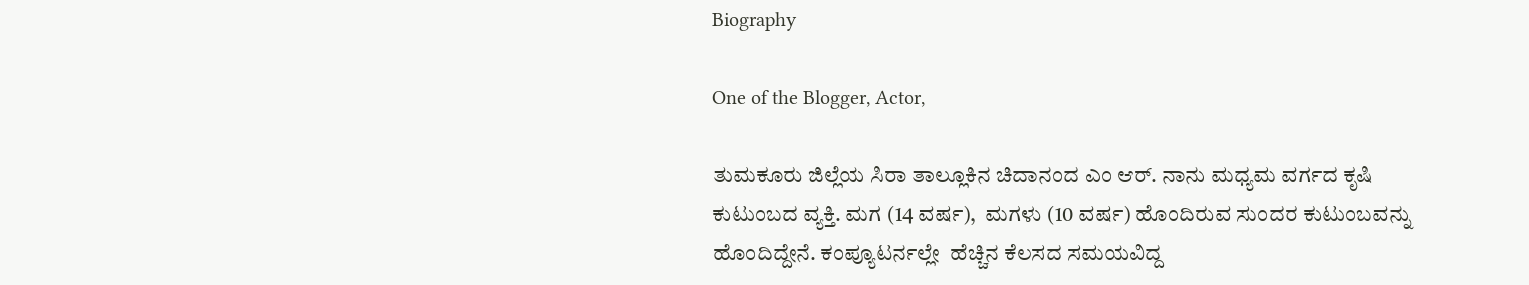Biography

One of the Blogger, Actor,

ತುಮಕೂರು ಜಿಲ್ಲೆಯ ಸಿರಾ ತಾಲ್ಲೂಕಿನ ಚಿದಾನಂದ ಎಂ ಆರ್. ನಾನು ಮಧ್ಯಮ ವರ್ಗದ ಕೃಷಿ ಕುಟುಂಬದ ವ್ಯಕ್ತಿ. ಮಗ (14 ವರ್ಷ),  ಮಗಳು (10 ವರ್ಷ) ಹೊಂದಿರುವ ಸುಂದರ ಕುಟುಂಬವನ್ನು ಹೊಂದಿದ್ದೇನೆ. ಕಂಪ್ಯೂಟರ್ನಲ್ಲೇ  ಹೆಚ್ಚಿನ ಕೆಲಸದ ಸಮಯವಿದ್ದ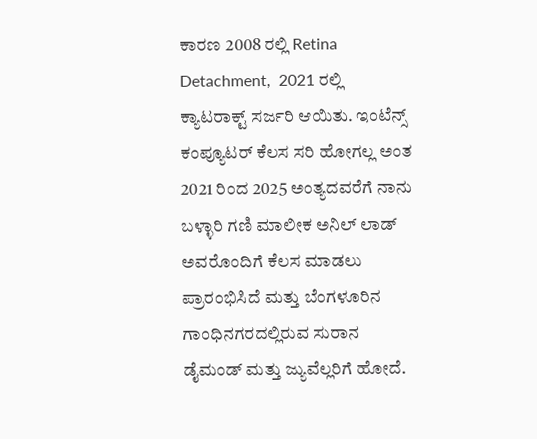ಕಾರಣ 2008 ರಲ್ಲಿ Retina Detachment,  2021 ರಲ್ಲಿ ಕ್ಯಾಟರಾಕ್ಟ್ ಸರ್ಜರಿ ಆಯಿತು. ಇಂಟೆನ್ಸ್ ಕಂಪ್ಯೂಟರ್ ಕೆಲಸ ಸರಿ ಹೋಗಲ್ಲ ಅಂತ  2021 ರಿಂದ 2025 ಅಂತ್ಯದವರೆಗೆ ನಾನು ಬಳ್ಳಾರಿ ಗಣಿ ಮಾಲೀಕ ಅನಿಲ್ ಲಾಡ್ ಅವರೊಂದಿಗೆ ಕೆಲಸ ಮಾಡಲು ಪ್ರಾರಂಭಿಸಿದೆ ಮತ್ತು ಬೆಂಗಳೂರಿನ ಗಾಂಧಿನಗರದಲ್ಲಿರುವ ಸುರಾನ ಡೈಮಂಡ್ ಮತ್ತು ಜ್ಯುವೆಲ್ಲರಿಗೆ ಹೋದೆ.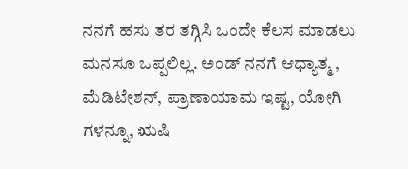ನನಗೆ ಹಸು ತರ ತಗ್ಗಿಸಿ ಒಂದೇ ಕೆಲಸ ಮಾಡಲು ಮನಸೂ ಒಪ್ಪಲಿಲ್ಲ. ಅಂಡ್ ನನಗೆ ಆಧ್ಯಾತ್ಮ , ಮೆಡಿಟೇಶನ್, ಪ್ರಾಣಾಯಾಮ ಇಷ್ಟ, ಯೋಗಿ ಗಳನ್ನೂ, ಋಷಿ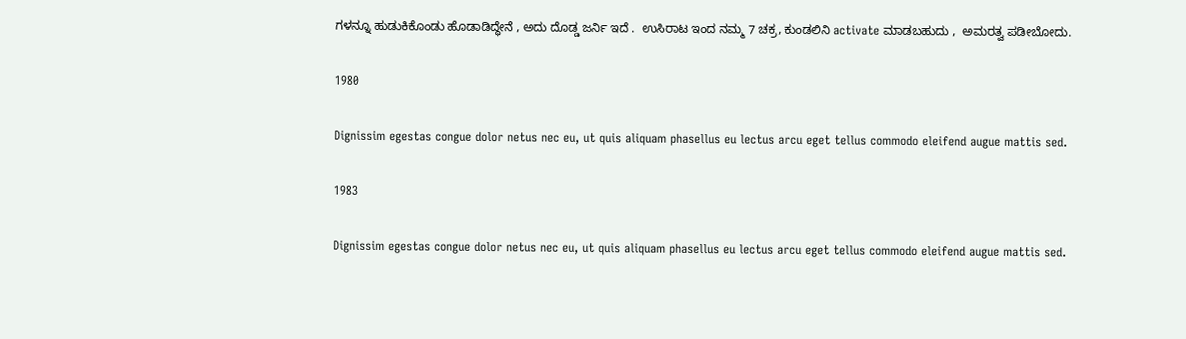ಗಳನ್ನೂ ಹುಡುಕಿಕೊಂಡು ಹೊಡಾಡಿದ್ಧೇನೆ , ಅದು ದೊಡ್ಡ ಜರ್ನಿ ಇದೆ .  ಉಸಿರಾಟ ಇಂದ ನಮ್ಮ 7 ಚಕ್ರ, ಕುಂಡಲಿನಿ activate ಮಾಡಬಹುದು ,  ಅಮರತ್ವ ಪಡೀಬೋದು.

1980

Dignissim egestas congue dolor netus nec eu, ut quis aliquam phasellus eu lectus arcu eget tellus commodo eleifend augue mattis sed.

1983

Dignissim egestas congue dolor netus nec eu, ut quis aliquam phasellus eu lectus arcu eget tellus commodo eleifend augue mattis sed.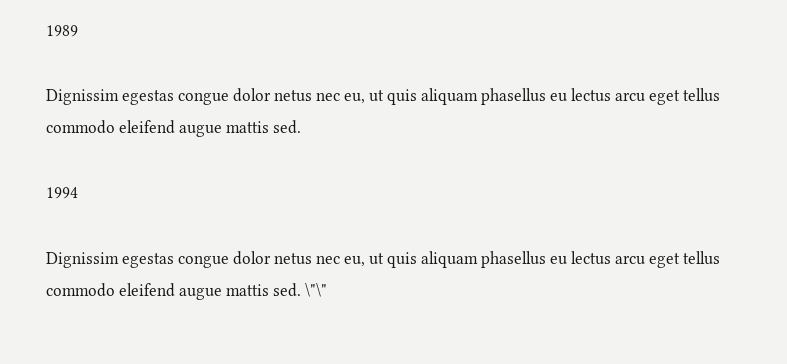1989

Dignissim egestas congue dolor netus nec eu, ut quis aliquam phasellus eu lectus arcu eget tellus commodo eleifend augue mattis sed.

1994

Dignissim egestas congue dolor netus nec eu, ut quis aliquam phasellus eu lectus arcu eget tellus commodo eleifend augue mattis sed. \"\"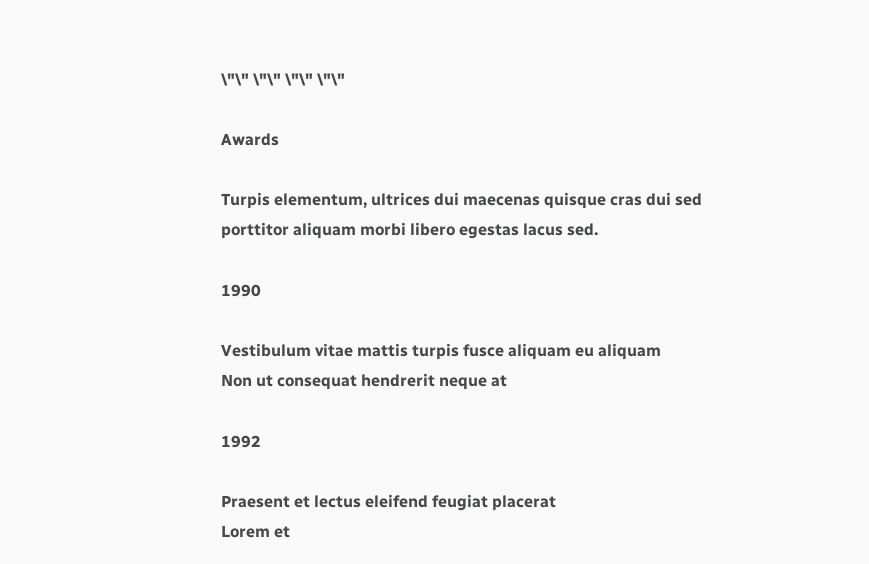\"\" \"\" \"\" \"\"

Awards

Turpis elementum, ultrices dui maecenas quisque cras dui sed porttitor aliquam morbi libero egestas lacus sed.

1990

Vestibulum vitae mattis turpis fusce aliquam eu aliquam
Non ut consequat hendrerit neque at

1992

Praesent et lectus eleifend feugiat placerat
Lorem et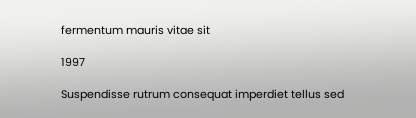fermentum mauris vitae sit

1997

Suspendisse rutrum consequat imperdiet tellus sed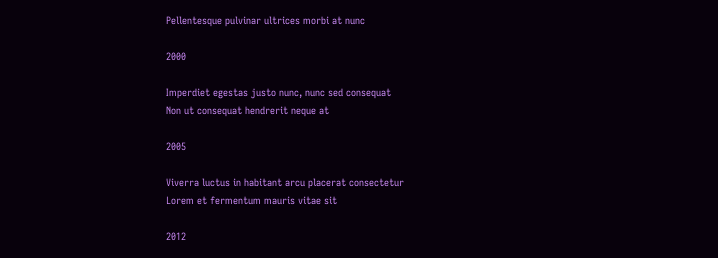Pellentesque pulvinar ultrices morbi at nunc

2000

Imperdiet egestas justo nunc, nunc sed consequat
Non ut consequat hendrerit neque at

2005

Viverra luctus in habitant arcu placerat consectetur
Lorem et fermentum mauris vitae sit

2012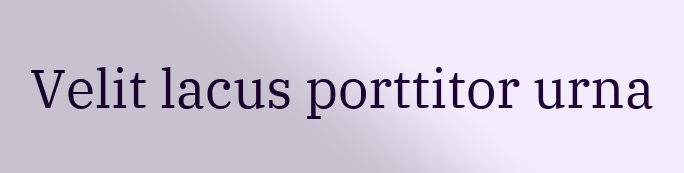Velit lacus porttitor urna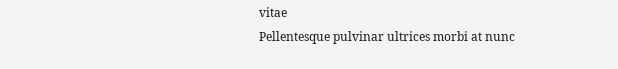vitae
Pellentesque pulvinar ultrices morbi at nunc